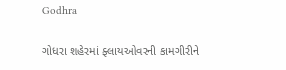Godhra

ગોધરા શહેરમાં ફ્લાયઓવરની કામગીરીને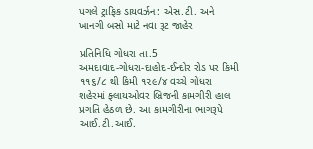પગલે ટ્રાફિક ડાયવર્ઝન: એસ.ટી. અને ખાનગી બસો માટે નવા રૂટ જાહેર

પ્રતિનિધિ ગોધરા તા.5
અમદાવાદ-ગોધરા-દાહોદ-ઈન્દોર રોડ પર કિમી ૧૧૬/૮ થી કિમી ૧૨૯/૪ વચ્ચે ગોધરા શહેરમાં ફ્લાયઓવર બ્રિજની કામગીરી હાલ પ્રગતિ હેઠળ છે. આ કામગીરીના ભાગરૂપે આઈ.ટી.આઈ.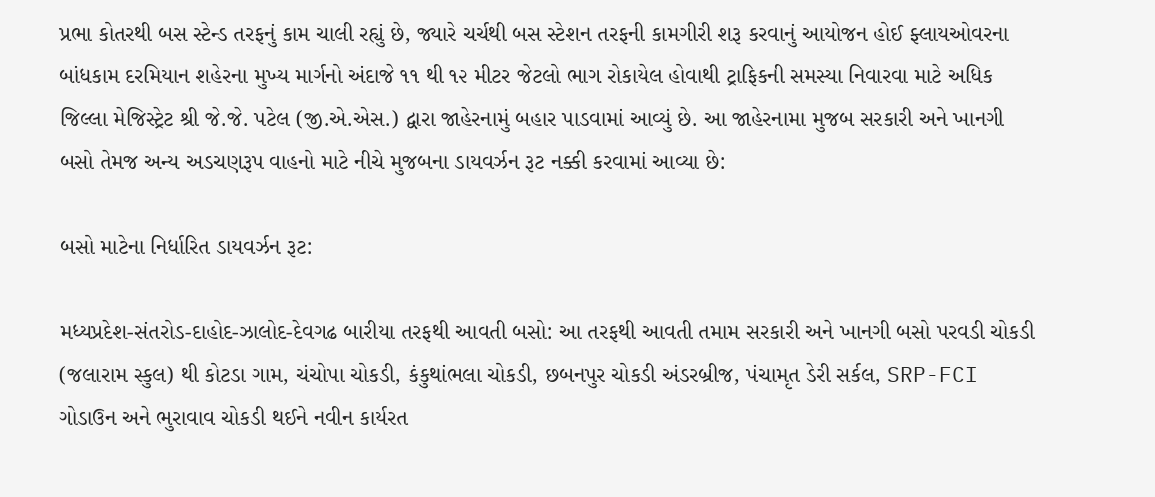પ્રભા કોતરથી બસ સ્ટેન્ડ તરફનું કામ ચાલી રહ્યું છે, જ્યારે ચર્ચથી બસ સ્ટેશન તરફની કામગીરી શરૂ કરવાનું આયોજન હોઈ ફ્લાયઓવરના બાંધકામ દરમિયાન શહેરના મુખ્ય માર્ગનો અંદાજે ૧૧ થી ૧૨ મીટર જેટલો ભાગ રોકાયેલ હોવાથી ટ્રાફિકની સમસ્યા નિવારવા માટે અધિક જિલ્લા મેજિસ્ટ્રેટ શ્રી જે.જે. પટેલ (જી.એ.એસ.) દ્વારા જાહેરનામું બહાર પાડવામાં આવ્યું છે. આ જાહેરનામા મુજબ સરકારી અને ખાનગી બસો તેમજ અન્ય અડચણરૂપ વાહનો માટે નીચે મુજબના ડાયવર્ઝન રૂટ નક્કી કરવામાં આવ્યા છે:

બસો માટેના નિર્ધારિત ડાયવર્ઝન રૂટ:

મધ્યપ્રદેશ-સંતરોડ-દાહોદ-ઝાલોદ-દેવગઢ બારીયા તરફથી આવતી બસો: આ તરફથી આવતી તમામ સરકારી અને ખાનગી બસો પરવડી ચોકડી (જલારામ સ્કુલ) થી કોટડા ગામ, ચંચોપા ચોકડી, કંકુથાંભલા ચોકડી, છબનપુર ચોકડી અંડરબ્રીજ, પંચામૃત ડેરી સર્કલ, SRP-FCI ગોડાઉન અને ભુરાવાવ ચોકડી થઈને નવીન કાર્યરત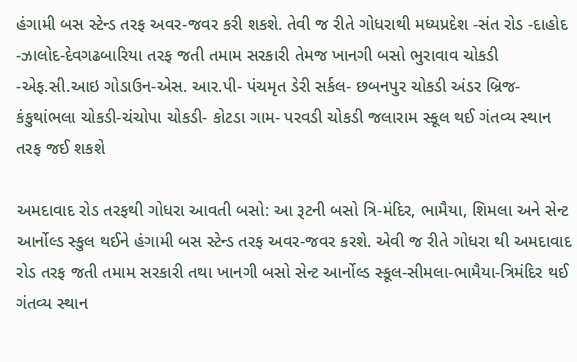હંગામી બસ સ્ટેન્ડ તરફ અવર-જવર કરી શકશે. તેવી જ રીતે ગોધરાથી મધ્યપ્રદેશ -સંત રોડ -દાહોદ -ઝાલોદ-દેવગઢબારિયા તરફ જતી તમામ સરકારી તેમજ ખાનગી બસો ભુરાવાવ ચોકડી -એફ.સી.આઇ ગોડાઉન-એસ. આર.પી- પંચમૃત ડેરી સર્કલ- છબનપુર ચોકડી અંડર બ્રિજ- કંકુથાંભલા ચોકડી-ચંચોપા ચોકડી- કોટડા ગામ- પરવડી ચોકડી જલારામ સ્કૂલ થઈ ગંતવ્ય સ્થાન તરફ જઈ શકશે

અમદાવાદ રોડ તરફથી ગોધરા આવતી બસો: આ રૂટની બસો ત્રિ-મંદિર, ભામૈયા, શિમલા અને સેન્ટ આર્નોલ્ડ સ્કુલ થઈને હંગામી બસ સ્ટેન્ડ તરફ અવર-જવર કરશે. એવી જ રીતે ગોધરા થી અમદાવાદ રોડ તરફ જતી તમામ સરકારી તથા ખાનગી બસો સેન્ટ આર્નોલ્ડ સ્કૂલ-સીમલા-ભામૈયા-ત્રિમંદિર થઈ ગંતવ્ય સ્થાન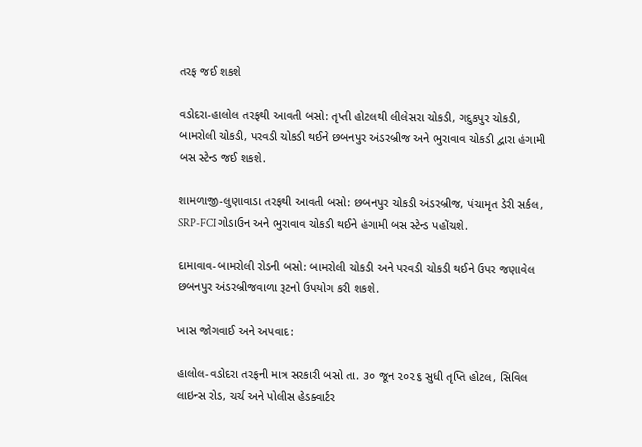તરફ જઈ શકશે

વડોદરા-હાલોલ તરફથી આવતી બસો: તૃપ્તી હોટલથી લીલેસરા ચોકડી, ગદુકપુર ચોકડી, બામરોલી ચોકડી, પરવડી ચોકડી થઈને છબનપુર અંડરબ્રીજ અને ભુરાવાવ ચોકડી દ્વારા હંગામી બસ સ્ટેન્ડ જઈ શકશે.

શામળાજી-લુણાવાડા તરફથી આવતી બસો: છબનપુર ચોકડી અંડરબ્રીજ, પંચામૃત ડેરી સર્કલ, SRP-FCI ગોડાઉન અને ભુરાવાવ ચોકડી થઈને હંગામી બસ સ્ટેન્ડ પહોંચશે.

દામાવાવ-બામરોલી રોડની બસો: બામરોલી ચોકડી અને પરવડી ચોકડી થઈને ઉપર જણાવેલ છબનપુર અંડરબ્રીજવાળા રૂટનો ઉપયોગ કરી શકશે.

ખાસ જોગવાઈ અને અપવાદ:

હાલોલ-વડોદરા તરફની માત્ર સરકારી બસો તા. ૩૦ જૂન ૨૦૨૬ સુધી તૃપ્તિ હોટલ, સિવિલ લાઇન્સ રોડ, ચર્ચ અને પોલીસ હેડક્વાર્ટર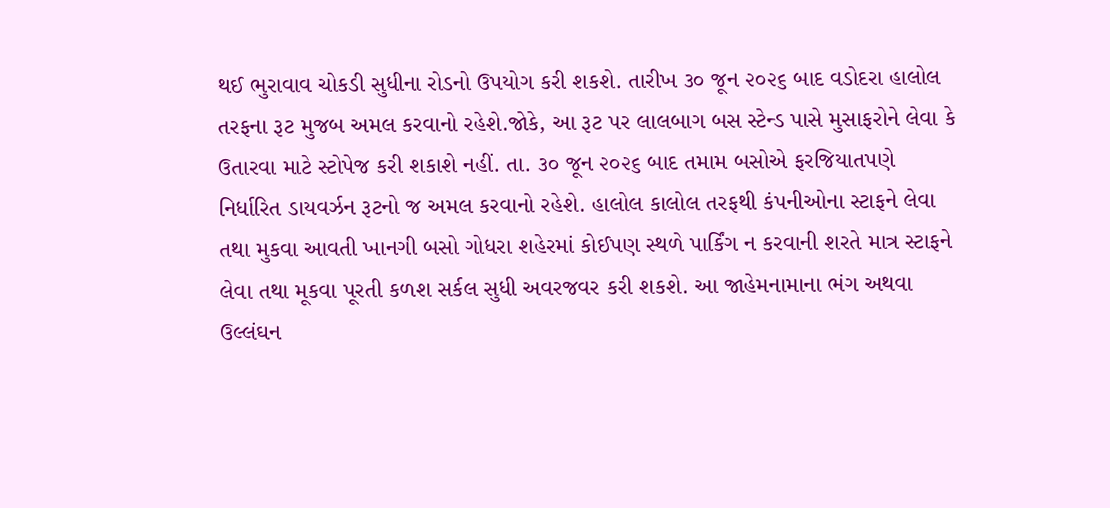થઈ ભુરાવાવ ચોકડી સુધીના રોડનો ઉપયોગ કરી શકશે. તારીખ ૩૦ જૂન ૨૦૨૬ બાદ વડોદરા હાલોલ તરફના રૂટ મુજબ અમલ કરવાનો રહેશે.જોકે, આ રૂટ પર લાલબાગ બસ સ્ટેન્ડ પાસે મુસાફરોને લેવા કે ઉતારવા માટે સ્ટોપેજ કરી શકાશે નહીં. તા. ૩૦ જૂન ૨૦૨૬ બાદ તમામ બસોએ ફરજિયાતપણે નિર્ધારિત ડાયવર્ઝન રૂટનો જ અમલ કરવાનો રહેશે. હાલોલ કાલોલ તરફથી કંપનીઓના સ્ટાફને લેવા તથા મુકવા આવતી ખાનગી બસો ગોધરા શહેરમાં કોઈપણ સ્થળે પાર્કિંગ ન કરવાની શરતે માત્ર સ્ટાફને લેવા તથા મૂકવા પૂરતી કળશ સર્કલ સુધી અવરજવર કરી શકશે. આ જાહેમનામાના ભંગ અથવા ઉલ્લંઘન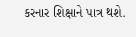કરનાર શિક્ષાને પાત્ર થશે.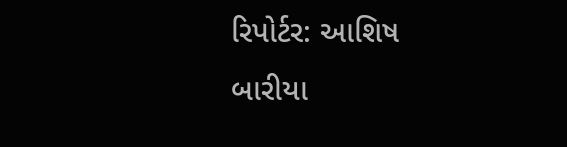રિપોર્ટર: આશિષ બારીયા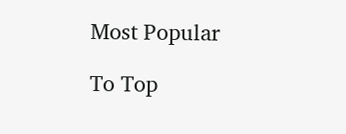Most Popular

To Top